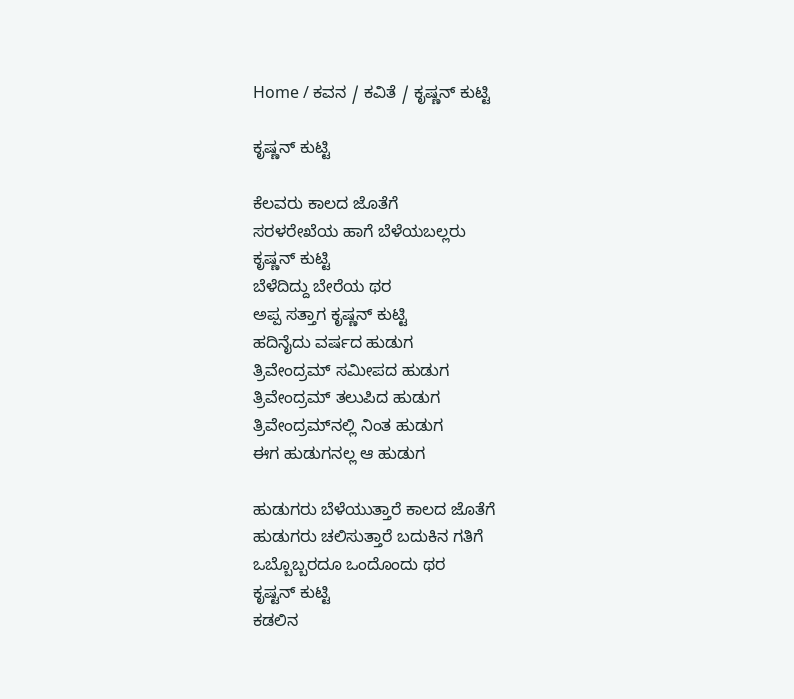Home / ಕವನ / ಕವಿತೆ / ಕೃಷ್ಣನ್ ಕುಟ್ಟಿ

ಕೃಷ್ಣನ್ ಕುಟ್ಟಿ

ಕೆಲವರು ಕಾಲದ ಜೊತೆಗೆ
ಸರಳರೇಖೆಯ ಹಾಗೆ ಬೆಳೆಯಬಲ್ಲರು
ಕೃಷ್ಣನ್ ಕುಟ್ಟಿ
ಬೆಳೆದಿದ್ದು ಬೇರೆಯ ಥರ
ಅಪ್ಪ ಸತ್ತಾಗ ಕೃಷ್ಣನ್ ಕುಟ್ಟಿ
ಹದಿನೈದು ವರ್ಷದ ಹುಡುಗ
ತ್ರಿವೇಂದ್ರಮ್ ಸಮೀಪದ ಹುಡುಗ
ತ್ರಿವೇಂದ್ರಮ್ ತಲುಪಿದ ಹುಡುಗ
ತ್ರಿವೇಂದ್ರಮ್‍ನಲ್ಲಿ ನಿಂತ ಹುಡುಗ
ಈಗ ಹುಡುಗನಲ್ಲ ಆ ಹುಡುಗ

ಹುಡುಗರು ಬೆಳೆಯುತ್ತಾರೆ ಕಾಲದ ಜೊತೆಗೆ
ಹುಡುಗರು ಚಲಿಸುತ್ತಾರೆ ಬದುಕಿನ ಗತಿಗೆ
ಒಬ್ಬೊಬ್ಬರದೂ ಒಂದೊಂದು ಥರ
ಕೃಷ್ಟನ್ ಕುಟ್ಟಿ
ಕಡಲಿನ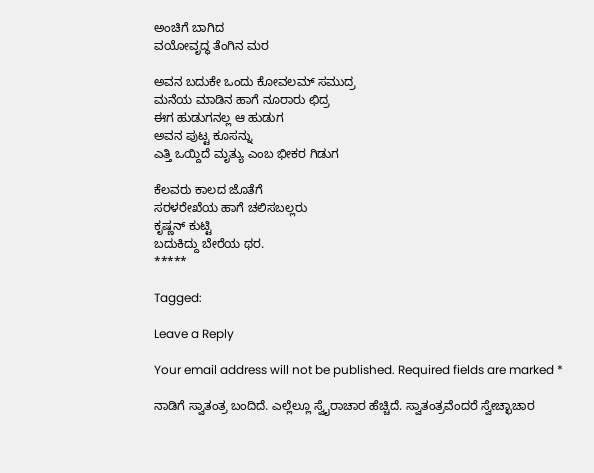ಅಂಚಿಗೆ ಬಾಗಿದ
ವಯೋವೃದ್ಧ ತೆಂಗಿನ ಮರ

ಅವನ ಬದುಕೇ ಒಂದು ಕೋವಲಮ್ ಸಮುದ್ರ
ಮನೆಯ ಮಾಡಿನ ಹಾಗೆ ನೂರಾರು ಛಿದ್ರ
ಈಗ ಹುಡುಗನಲ್ಲ ಆ ಹುಡುಗ
ಅವನ ಪುಟ್ಟ ಕೂಸನ್ನು
ಎತ್ತಿ ಒಯ್ದಿದೆ ಮೃತ್ಯು ಎಂಬ ಭೀಕರ ಗಿಡುಗ

ಕೆಲವರು ಕಾಲದ ಜೊತೆಗೆ
ಸರಳರೇಖೆಯ ಹಾಗೆ ಚಲಿಸಬಲ್ಲರು
ಕೃಷ್ಣನ್ ಕುಟ್ಟಿ
ಬದುಕಿದ್ದು ಬೇರೆಯ ಥರ.
*****

Tagged:

Leave a Reply

Your email address will not be published. Required fields are marked *

ನಾಡಿಗೆ ಸ್ವಾತಂತ್ರ ಬಂದಿದೆ. ಎಲ್ಲೆಲ್ಲೂ ಸ್ವೈರಾಚಾರ ಹೆಚ್ಚಿದೆ. ಸ್ವಾತಂತ್ರವೆಂದರೆ ಸ್ವೇಚ್ಛಾಚಾರ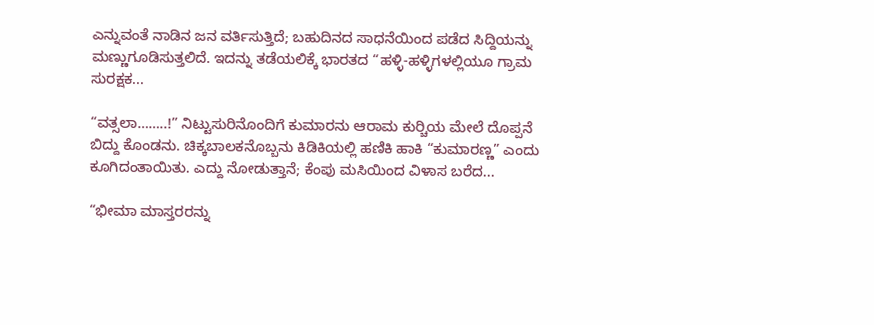ಎನ್ನುವಂತೆ ನಾಡಿನ ಜನ ವರ್ತಿಸುತ್ತಿದೆ; ಬಹುದಿನದ ಸಾಧನೆಯಿಂದ ಪಡೆದ ಸಿದ್ದಿಯನ್ನು ಮಣ್ಣುಗೂಡಿಸುತ್ತಲಿದೆ. ಇದನ್ನು ತಡೆಯಲಿಕ್ಕೆ ಭಾರತದ “ಹಳ್ಳಿ-ಹಳ್ಳಿಗಳಲ್ಲಿಯೂ ಗ್ರಾಮ ಸುರಕ್ಷಕ...

“ವತ್ಸಲಾ……..!” ನಿಟ್ಟುಸುರಿನೊಂದಿಗೆ ಕುಮಾರನು ಆರಾಮ ಕುರ್‍ಚಿಯ ಮೇಲೆ ದೊಪ್ಪನೆ ಬಿದ್ದು ಕೊಂಡನು. ಚಿಕ್ಕಬಾಲಕನೊಬ್ಬನು ಕಿಡಿಕಿಯಲ್ಲಿ ಹಣಿಕಿ ಹಾಕಿ “ಕುಮಾರಣ್ಣ” ಎಂದು ಕೂಗಿದಂತಾಯಿತು. ಎದ್ದು ನೋಡುತ್ತಾನೆ; ಕೆಂಪು ಮಸಿಯಿಂದ ವಿಳಾಸ ಬರೆದ...

“ಭೀಮಾ ಮಾಸ್ತರರನ್ನು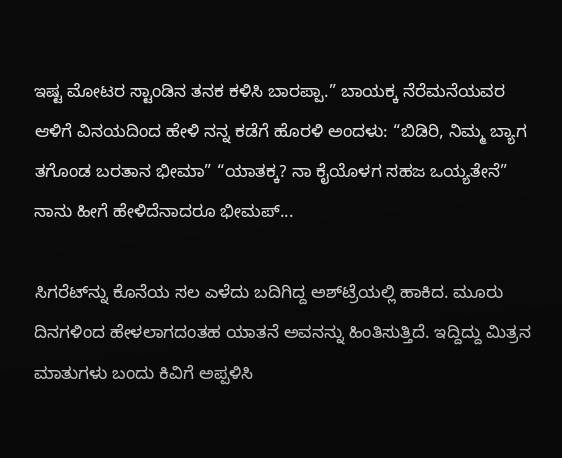ಇಷ್ಟ ಮೋಟರ ಸ್ಟಾಂಡಿನ ತನಕ ಕಳಿಸಿ ಬಾರಪ್ಪಾ.” ಬಾಯಕ್ಕ ನೆರೆಮನೆಯವರ ಆಳಿಗೆ ವಿನಯದಿಂದ ಹೇಳಿ ನನ್ನ ಕಡೆಗೆ ಹೊರಳಿ ಅಂದಳು: “ಬಿಡಿರಿ, ನಿಮ್ಮ ಬ್ಯಾಗ ತಗೊಂಡ ಬರತಾನ ಭೀಮಾ” “ಯಾತಕ್ಕ? ನಾ ಕೈಯೊಳಗ ಸಹಜ ಒಯ್ಯತೇನೆ” ನಾನು ಹೀಗೆ ಹೇಳಿದೆನಾದರೂ ಭೀಮಪ್...

ಸಿಗರೆಟ್‌ನ್ನು ಕೊನೆಯ ಸಲ ಎಳೆದು ಬದಿಗಿದ್ದ ಅಶ್‌ಟ್ರೆಯಲ್ಲಿ ಹಾಕಿದ. ಮೂರು ದಿನಗಳಿಂದ ಹೇಳಲಾಗದಂತಹ ಯಾತನೆ ಅವನನ್ನು ಹಿಂತಿಸುತ್ತಿದೆ. ಇದ್ದಿದ್ದು ಮಿತ್ರನ ಮಾತುಗಳು ಬಂದು ಕಿವಿಗೆ ಅಪ್ಪಳಿಸಿ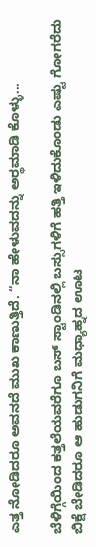ಎತ್ತ ನೋಡಿದರೂ ಅವನದೆ ಮುಖ ಕಾಣುತ್ತಿದೆ. “ನಾ ಹೇಳುವದನ್ನು ಅರ್‍ಥಮಾಡಿ ಕೊಳ್ಳು...

ಬೆಳಿಗ್ಗೆಯಿಂದ ಕತ್ತಲೆಯವರೆಗೂ ಬಸ್ ಸ್ಟಾಂಡಿನಲ್ಲಿ ಬಸ್ಸುಗಳಿಗೆ ಹತ್ತಿ ಇಳಿದುಕೊಂಡು ಎಷ್ಟು ಗೋಗರೆದು ಬಿಕ್ಷೆ ಬೇಡಿದರೂ ಆ ಹುಡುಗನಿಗೆ ಮಧ್ಯಾಹ್ನದ ಊಟ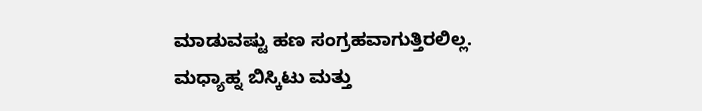ಮಾಡುವಷ್ಟು ಹಣ ಸಂಗ್ರಹವಾಗುತ್ತಿರಲಿಲ್ಲ. ಮಧ್ಯಾಹ್ನ ಬಿಸ್ಕಿಟು ಮತ್ತು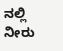ನಲ್ಲಿ ನೀರು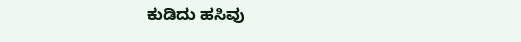ಕುಡಿದು ಹಸಿವು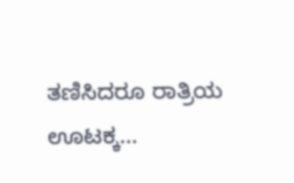ತಣಿಸಿದರೂ ರಾತ್ರಿಯ ಊಟಕ್ಕ...